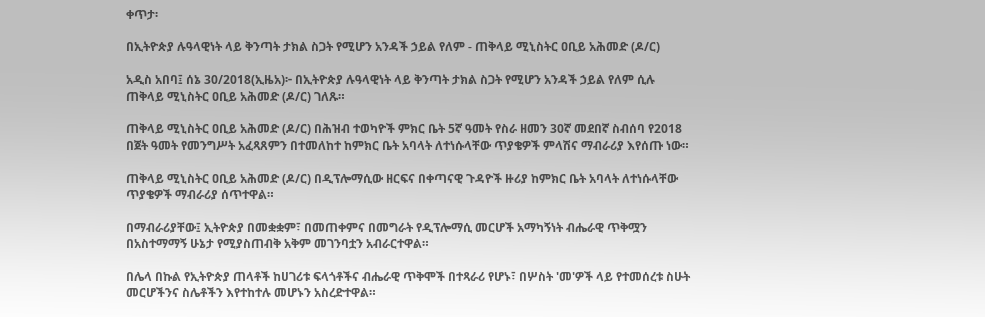ቀጥታ፡

በኢትዮጵያ ሉዓላዊነት ላይ ቅንጣት ታክል ስጋት የሚሆን አንዳች ኃይል የለም - ጠቅላይ ሚኒስትር ዐቢይ አሕመድ (ዶ/ር)

አዲስ አበባ፤ ሰኔ 30/2018(ኢዜአ)፦ በኢትዮጵያ ሉዓላዊነት ላይ ቅንጣት ታክል ስጋት የሚሆን አንዳች ኃይል የለም ሲሉ ጠቅላይ ሚኒስትር ዐቢይ አሕመድ (ዶ/ር) ገለጹ።

ጠቅላይ ሚኒስትር ዐቢይ አሕመድ (ዶ/ር) በሕዝብ ተወካዮች ምክር ቤት 5ኛ ዓመት የስራ ዘመን 30ኛ መደበኛ ስብሰባ የ2018 በጀት ዓመት የመንግሥት አፈጻጸምን በተመለከተ ከምክር ቤት አባላት ለተነሱላቸው ጥያቄዎች ምላሽና ማብራሪያ እየሰጡ ነው።

ጠቅላይ ሚኒስትር ዐቢይ አሕመድ (ዶ/ር) በዲፕሎማሲው ዘርፍና በቀጣናዊ ጉዳዮች ዙሪያ ከምክር ቤት አባላት ለተነሱላቸው ጥያቄዎች ማብራሪያ ሰጥተዋል።

በማብራሪያቸው፤ ኢትዮጵያ በመቋቋም፣ በመጠቀምና በመግራት የዲፕሎማሲ መርሆች አማካኝነት ብሔራዊ ጥቅሟን በአስተማማኝ ሁኔታ የሚያስጠብቅ አቅም መገንባቷን አብራርተዋል።

በሌላ በኩል የኢትዮጵያ ጠላቶች ከሀገሪቱ ፍላጎቶችና ብሔራዊ ጥቅሞች በተጻራሪ የሆኑ፣ በሦስት 'መ'ዎች ላይ የተመሰረቱ ስሁት መርሆችንና ስሌቶችን እየተከተሉ መሆኑን አስረድተዋል።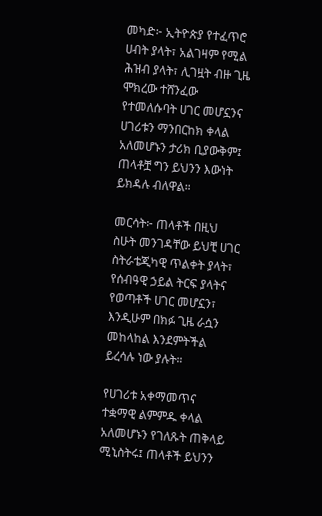መካድ፦ ኢትዮጵያ የተፈጥሮ ሀብት ያላት፣ አልገዛም የሚል ሕዝብ ያላት፣ ሊገዟት ብዙ ጊዜ ሞክረው ተሸንፈው የተመለሱባት ሀገር መሆኗንና ሀገሪቱን ማንበርከክ ቀላል አለመሆኑን ታሪክ ቢያውቅም፤ ጠላቶቿ ግን ይህንን እውነት ይክዳሉ ብለዋል።

መርሳት፦ ጠላቶች በዚህ ስሁት መንገዳቸው ይህቺ ሀገር ስትራቴጂካዊ ጥልቀት ያላት፣ የሰብዓዊ ኃይል ትርፍ ያላትና የወጣቶች ሀገር መሆኗን፣ እንዲሁም በክፉ ጊዜ ራሷን መከላከል እንደምትችል ይረሳሉ ነው ያሉት።

የሀገሪቱ አቀማመጥና ተቋማዊ ልምምዱ ቀላል አለመሆኑን የገለጹት ጠቅላይ ሚኒስትሩ፤ ጠላቶች ይህንን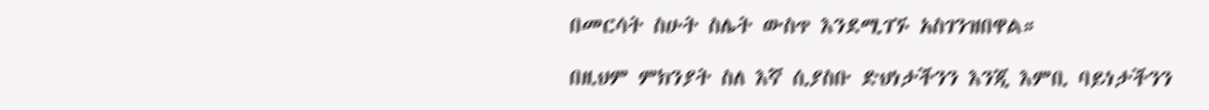በመርሳት ስሁት ስሌት ውስጥ እንደሚገኙ አስገንዝበዋል።

በዚህም ምክንያት ስለ እኛ ሲያስቡ ድህነታችንን እንጂ እምቢ ባይነታችንን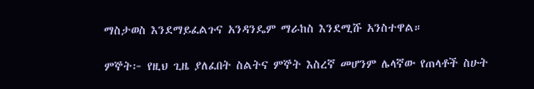ማስታወስ እንደማይፈልጉና አንዳንዴም ማራከስ እንደሚሹ አንስተዋል።

ምኞት፦ የዚህ ጊዜ ያለፈበት ስልትና ምኞት እስረኛ መሆንም ሌላኛው የጠላቶች ስሁት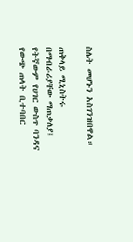ስሌት መሆኑን አስገንዝበዋል።

ጠቅላይ ሚኒስትሩ በማብራሪያቸው ማጠቃለያ፤ የትኛውም የሀገር ውስጥ ባንዳና የውጭ ጠላት ቢተባበር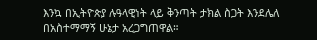እንኳ በኢትዮጵያ ሉዓላዊነት ላይ ቅንጣት ታክል ስጋት እንደሌለ በአስተማማኝ ሁኔታ አረጋግጠዋል።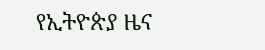የኢትዮጵያ ዜና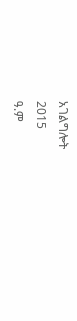አገልግሎት
2015
ዓ.ም